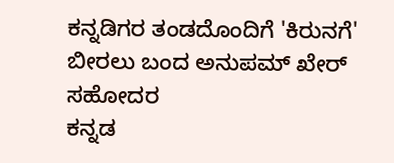ಕನ್ನಡಿಗರ ತಂಡದೊಂದಿಗೆ 'ಕಿರುನಗೆ' ಬೀರಲು ಬಂದ ಅನುಪಮ್ ಖೇರ್ ಸಹೋದರ
ಕನ್ನಡ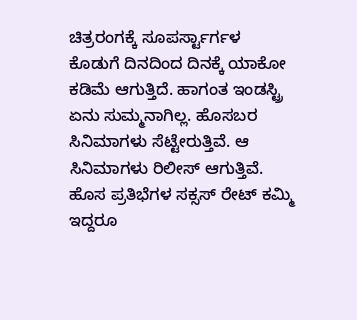ಚಿತ್ರರಂಗಕ್ಕೆ ಸೂಪರ್ಸ್ಟಾರ್ಗಳ ಕೊಡುಗೆ ದಿನದಿಂದ ದಿನಕ್ಕೆ ಯಾಕೋ ಕಡಿಮೆ ಆಗುತ್ತಿದೆ. ಹಾಗಂತ ಇಂಡಸ್ಟ್ರಿ ಏನು ಸುಮ್ಮನಾಗಿಲ್ಲ. ಹೊಸಬರ ಸಿನಿಮಾಗಳು ಸೆಟ್ಟೇರುತ್ತಿವೆ. ಆ ಸಿನಿಮಾಗಳು ರಿಲೀಸ್ ಆಗುತ್ತಿವೆ. ಹೊಸ ಪ್ರತಿಭೆಗಳ ಸಕ್ಸಸ್ ರೇಟ್ ಕಮ್ಮಿ ಇದ್ದರೂ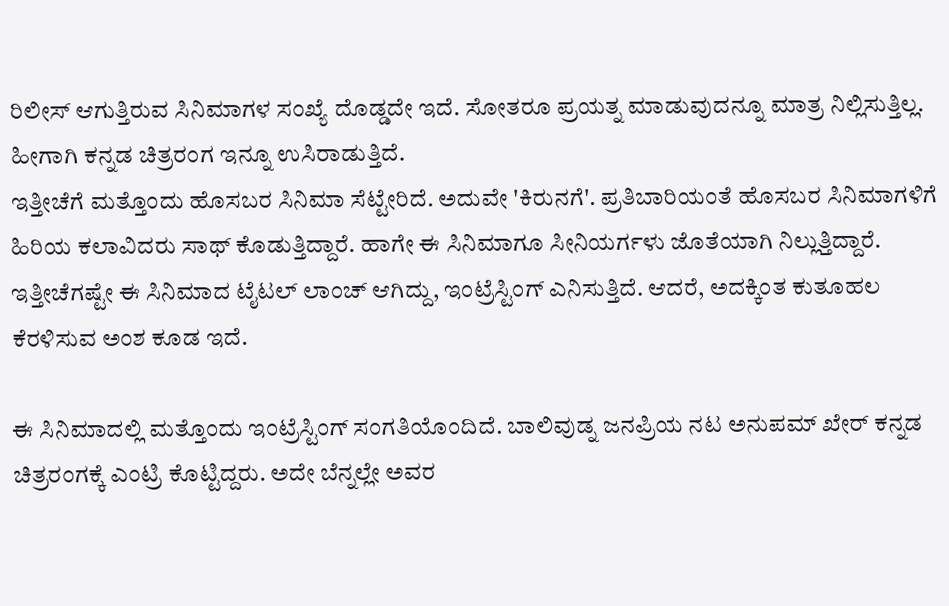ರಿಲೀಸ್ ಆಗುತ್ತಿರುವ ಸಿನಿಮಾಗಳ ಸಂಖ್ಯೆ ದೊಡ್ಡದೇ ಇದೆ. ಸೋತರೂ ಪ್ರಯತ್ನ ಮಾಡುವುದನ್ನೂ ಮಾತ್ರ ನಿಲ್ಲಿಸುತ್ತಿಲ್ಲ. ಹೀಗಾಗಿ ಕನ್ನಡ ಚಿತ್ರರಂಗ ಇನ್ನೂ ಉಸಿರಾಡುತ್ತಿದೆ.
ಇತ್ತೀಚೆಗೆ ಮತ್ತೊಂದು ಹೊಸಬರ ಸಿನಿಮಾ ಸೆಟ್ಟೇರಿದೆ. ಅದುವೇ 'ಕಿರುನಗೆ'. ಪ್ರತಿಬಾರಿಯಂತೆ ಹೊಸಬರ ಸಿನಿಮಾಗಳಿಗೆ ಹಿರಿಯ ಕಲಾವಿದರು ಸಾಥ್ ಕೊಡುತ್ತಿದ್ದಾರೆ. ಹಾಗೇ ಈ ಸಿನಿಮಾಗೂ ಸೀನಿಯರ್ಗಳು ಜೊತೆಯಾಗಿ ನಿಲ್ಲುತ್ತಿದ್ದಾರೆ. ಇತ್ತೀಚೆಗಷ್ಟೇ ಈ ಸಿನಿಮಾದ ಟೈಟಲ್ ಲಾಂಚ್ ಆಗಿದ್ದು, ಇಂಟ್ರೆಸ್ಟಿಂಗ್ ಎನಿಸುತ್ತಿದೆ. ಆದರೆ, ಅದಕ್ಕಿಂತ ಕುತೂಹಲ ಕೆರಳಿಸುವ ಅಂಶ ಕೂಡ ಇದೆ.

ಈ ಸಿನಿಮಾದಲ್ಲಿ ಮತ್ತೊಂದು ಇಂಟ್ರೆಸ್ಟಿಂಗ್ ಸಂಗತಿಯೊಂದಿದೆ. ಬಾಲಿವುಡ್ನ ಜನಪ್ರಿಯ ನಟ ಅನುಪಮ್ ಖೇರ್ ಕನ್ನಡ ಚಿತ್ರರಂಗಕ್ಕೆ ಎಂಟ್ರಿ ಕೊಟ್ಟಿದ್ದರು. ಅದೇ ಬೆನ್ನಲ್ಲೇ ಅವರ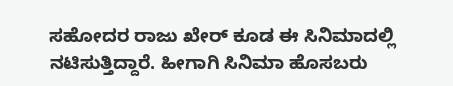ಸಹೋದರ ರಾಜು ಖೇರ್ ಕೂಡ ಈ ಸಿನಿಮಾದಲ್ಲಿ ನಟಿಸುತ್ತಿದ್ದಾರೆ. ಹೀಗಾಗಿ ಸಿನಿಮಾ ಹೊಸಬರು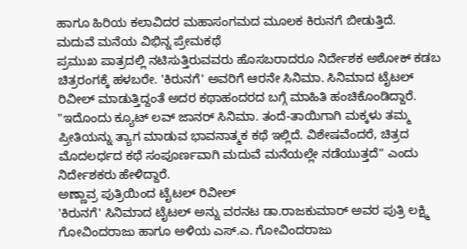ಹಾಗೂ ಹಿರಿಯ ಕಲಾವಿದರ ಮಹಾಸಂಗಮದ ಮೂಲಕ ಕಿರುನಗೆ ಬೀಡುತ್ತಿದೆ.
ಮದುವೆ ಮನೆಯ ವಿಭಿನ್ನ ಪ್ರೇಮಕಥೆ
ಪ್ರಮುಖ ಪಾತ್ರದಲ್ಲಿ ನಟಿಸುತ್ತಿರುವವರು ಹೊಸಬರಾದರೂ ನಿರ್ದೇಶಕ ಅಶೋಕ್ ಕಡಬ ಚಿತ್ರರಂಗಕ್ಕೆ ಹಳಬರೇ. 'ಕಿರುನಗೆ' ಅವರಿಗೆ ಆರನೇ ಸಿನಿಮಾ. ಸಿನಿಮಾದ ಟೈಟಲ್ ರಿವೀಲ್ ಮಾಡುತ್ತಿದ್ದಂತೆ ಅದರ ಕಥಾಹಂದರದ ಬಗ್ಗೆ ಮಾಹಿತಿ ಹಂಚಿಕೊಂಡಿದ್ದಾರೆ. "ಇದೊಂದು ಕ್ಯೂಟ್ ಲವ್ ಜಾನರ್ ಸಿನಿಮಾ. ತಂದೆ-ತಾಯಿಗಾಗಿ ಮಕ್ಕಳು ತಮ್ಮ ಪ್ರೀತಿಯನ್ನು ತ್ಯಾಗ ಮಾಡುವ ಭಾವನಾತ್ಮಕ ಕಥೆ ಇಲ್ಲಿದೆ. ವಿಶೇಷವೆಂದರೆ, ಚಿತ್ರದ ಮೊದಲರ್ಧದ ಕಥೆ ಸಂಪೂರ್ಣವಾಗಿ ಮದುವೆ ಮನೆಯಲ್ಲೇ ನಡೆಯುತ್ತದೆ" ಎಂದು ನಿರ್ದೇಶಕರು ಹೇಳಿದ್ದಾರೆ.
ಅಣ್ಣಾವ್ರ ಪುತ್ರಿಯಿಂದ ಟೈಟಲ್ ರಿವೀಲ್
'ಕಿರುನಗೆ' ಸಿನಿಮಾದ ಟೈಟಲ್ ಅನ್ನು ವರನಟ ಡಾ.ರಾಜಕುಮಾರ್ ಅವರ ಪುತ್ರಿ ಲಕ್ಷ್ಮಿ ಗೋವಿಂದರಾಜು ಹಾಗೂ ಅಳಿಯ ಎಸ್.ಎ. ಗೋವಿಂದರಾಜು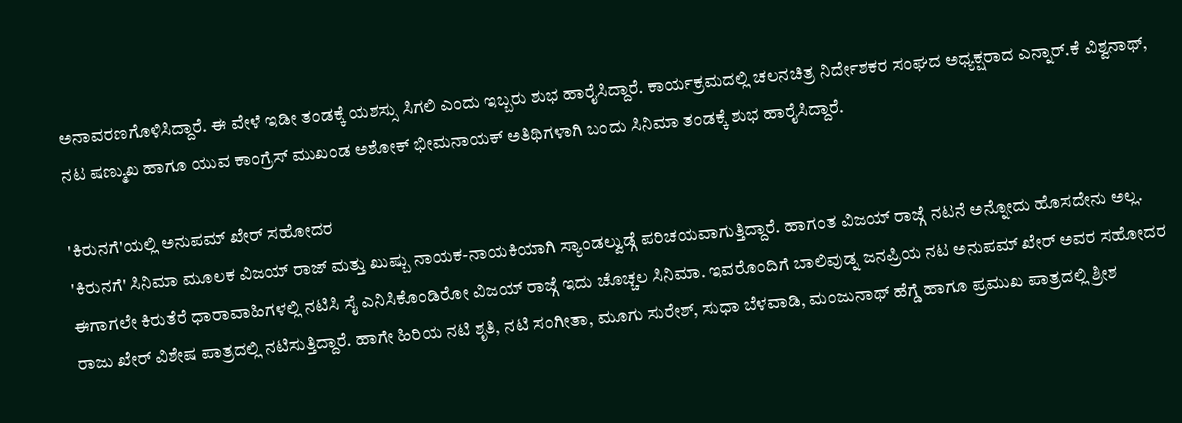ಅನಾವರಣಗೊಳಿಸಿದ್ದಾರೆ. ಈ ವೇಳೆ ಇಡೀ ತಂಡಕ್ಕೆ ಯಶಸ್ಸು ಸಿಗಲಿ ಎಂದು ಇಬ್ಬರು ಶುಭ ಹಾರೈಸಿದ್ದಾರೆ. ಕಾರ್ಯಕ್ರಮದಲ್ಲಿ ಚಲನಚಿತ್ರ ನಿರ್ದೇಶಕರ ಸಂಘದ ಅಧ್ಯಕ್ಷರಾದ ಎನ್ನಾರ್.ಕೆ ವಿಶ್ವನಾಥ್, ನಟ ಷಣ್ಮುಖ ಹಾಗೂ ಯುವ ಕಾಂಗ್ರೆಸ್ ಮುಖಂಡ ಅಶೋಕ್ ಭೀಮನಾಯಕ್ ಅತಿಥಿಗಳಾಗಿ ಬಂದು ಸಿನಿಮಾ ತಂಡಕ್ಕೆ ಶುಭ ಹಾರೈಸಿದ್ದಾರೆ.

'ಕಿರುನಗೆ'ಯಲ್ಲಿ ಅನುಪಮ್ ಖೇರ್ ಸಹೋದರ
'ಕಿರುನಗೆ' ಸಿನಿಮಾ ಮೂಲಕ ವಿಜಯ್ ರಾಜ್ ಮತ್ತು ಖುಷ್ಬು ನಾಯಕ-ನಾಯಕಿಯಾಗಿ ಸ್ಯಾಂಡಲ್ವುಡ್ಗೆ ಪರಿಚಯವಾಗುತ್ತಿದ್ದಾರೆ. ಹಾಗಂತ ವಿಜಯ್ ರಾಜ್ಗೆ ನಟನೆ ಅನ್ನೋದು ಹೊಸದೇನು ಅಲ್ಲ. ಈಗಾಗಲೇ ಕಿರುತೆರೆ ಧಾರಾವಾಹಿಗಳಲ್ಲಿ ನಟಿಸಿ ಸೈ ಎನಿಸಿಕೊಂಡಿರೋ ವಿಜಯ್ ರಾಜ್ಗೆ ಇದು ಚೊಚ್ಚಲ ಸಿನಿಮಾ. ಇವರೊಂದಿಗೆ ಬಾಲಿವುಡ್ನ ಜನಪ್ರಿಯ ನಟ ಅನುಪಮ್ ಖೇರ್ ಅವರ ಸಹೋದರ ರಾಜು ಖೇರ್ ವಿಶೇಷ ಪಾತ್ರದಲ್ಲಿ ನಟಿಸುತ್ತಿದ್ದಾರೆ. ಹಾಗೇ ಹಿರಿಯ ನಟಿ ಶೃತಿ, ನಟಿ ಸಂಗೀತಾ, ಮೂಗು ಸುರೇಶ್, ಸುಧಾ ಬೆಳವಾಡಿ, ಮಂಜುನಾಥ್ ಹೆಗ್ಡೆ ಹಾಗೂ ಪ್ರಮುಖ ಪಾತ್ರದಲ್ಲಿ ಶ್ರೀಶ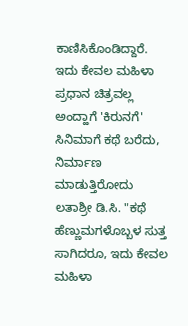ಕಾಣಿಸಿಕೊಂಡಿದ್ದಾರೆ.
ಇದು ಕೇವಲ ಮಹಿಳಾ ಪ್ರಧಾನ ಚಿತ್ರವಲ್ಲ
ಅಂದ್ಹಾಗೆ 'ಕಿರುನಗೆ' ಸಿನಿಮಾಗೆ ಕಥೆ ಬರೆದು, ನಿರ್ಮಾಣ ಮಾಡುತ್ತಿರೋದು ಲತಾಶ್ರೀ ಡಿ.ಸಿ. "ಕಥೆ ಹೆಣ್ಣುಮಗಳೊಬ್ಬಳ ಸುತ್ತ ಸಾಗಿದರೂ, ಇದು ಕೇವಲ ಮಹಿಳಾ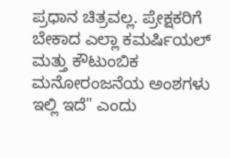ಪ್ರಧಾನ ಚಿತ್ರವಲ್ಲ. ಪ್ರೇಕ್ಷಕರಿಗೆ ಬೇಕಾದ ಎಲ್ಲಾ ಕಮರ್ಷಿಯಲ್ ಮತ್ತು ಕೌಟುಂಬಿಕ ಮನೋರಂಜನೆಯ ಅಂಶಗಳು ಇಲ್ಲಿ ಇದೆ" ಎಂದು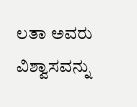ಲತಾ ಅವರು ವಿಶ್ವಾಸವನ್ನು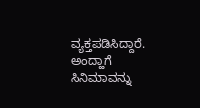ವ್ಯಕ್ತಪಡಿಸಿದ್ದಾರೆ. ಅಂದ್ಹಾಗೆ ಸಿನಿಮಾವನ್ನು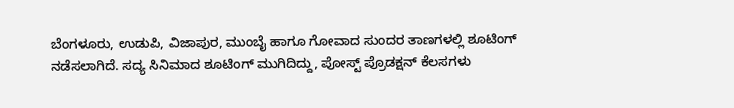ಬೆಂಗಳೂರು, ಉಡುಪಿ, ವಿಜಾಪುರ, ಮುಂಬೈ ಹಾಗೂ ಗೋವಾದ ಸುಂದರ ತಾಣಗಳಲ್ಲಿ ಶೂಟಿಂಗ್ ನಡೆಸಲಾಗಿದೆ. ಸದ್ಯ ಸಿನಿಮಾದ ಶೂಟಿಂಗ್ ಮುಗಿದಿದ್ದು, ಪೋಸ್ಟ್ ಪ್ರೊಡಕ್ಷನ್ ಕೆಲಸಗಳು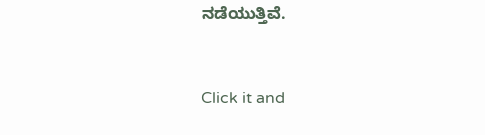ನಡೆಯುತ್ತಿವೆ.


Click it and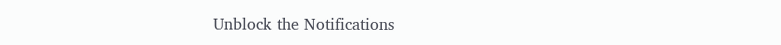Unblock the Notifications